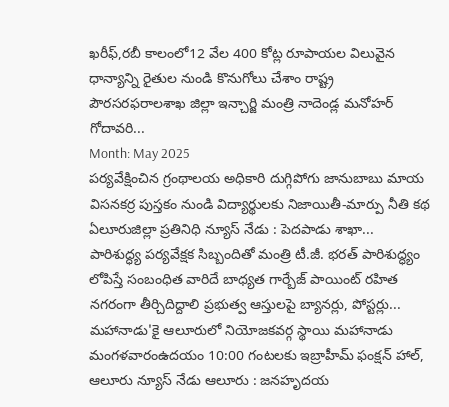ఖరీఫ్,రబీ కాలంలో12 వేల 400 కోట్ల రూపాయల విలువైన ధాన్యాన్ని రైతుల నుండి కొనుగోలు చేశాం రాష్ట్ర పౌరసరఫరాలశాఖ జిల్లా ఇన్చార్జి మంత్రి నాదెండ్ల మనోహర్ గోదావరి...
Month: May 2025
పర్యవేక్షించిన గ్రంథాలయ అధికారి దుగ్గిపోగు జానుబాబు మాయ విసనకర్ర పుస్తకం నుండి విద్యార్థులకు నిజాయితీ-మార్పు నీతి కథ ఏలూరుజిల్లా ప్రతినిధి న్యూస్ నేడు : పెదపాడు శాఖా...
పారిశుద్ధ్య పర్యవేక్షక సిబ్బందితో మంత్రి టీ.జీ. భరత్ పారిశుద్ధ్యం లోపిస్తే సంబంధిత వారిదే బాధ్యత గార్బేజ్ పాయింట్ రహిత నగరంగా తీర్చిదిద్దాలి ప్రభుత్వ ఆస్తులపై బ్యానర్లు, పోస్టర్లు...
మహానాడు'కై ఆలూరులో నియోజకవర్గ స్థాయి మహానాడు మంగళవారంఉదయం 10:00 గంటలకు ఇబ్రాహీమ్ ఫంక్షన్ హాల్, ఆలూరు న్యూస్ నేడు ఆలూరు : జనహృదయ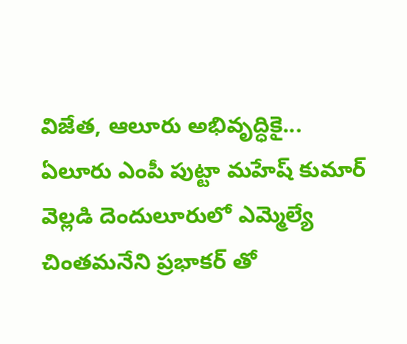విజేత, ఆలూరు అభివృద్ధికై...
ఏలూరు ఎంపీ పుట్టా మహేష్ కుమార్ వెల్లడి దెందులూరులో ఎమ్మెల్యే చింతమనేని ప్రభాకర్ తో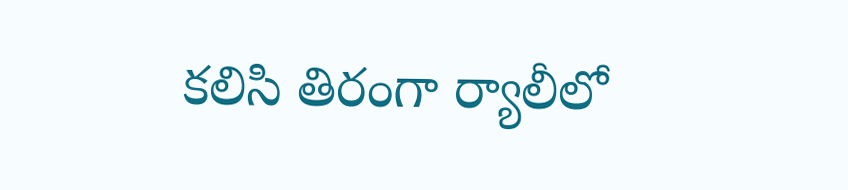కలిసి తిరంగా ర్యాలీలో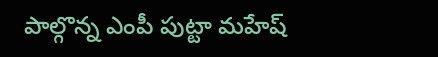పాల్గొన్న ఎంపీ పుట్టా మహేష్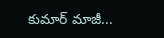కుమార్ మాజీ...